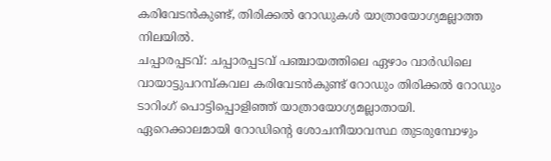കരിവേടൻകുണ്ട്, തിരിക്കൽ റോഡുകൾ യാത്രായോഗ്യമല്ലാത്ത നിലയിൽ.
ചപ്പാരപ്പടവ്: ചപ്പാരപ്പടവ് പഞ്ചായത്തിലെ ഏഴാം വാർഡിലെ വായാട്ടുപറമ്പ്കവല കരിവേടൻകുണ്ട് റോഡും തിരിക്കൽ റോഡും ടാറിംഗ് പൊട്ടിപ്പൊളിഞ്ഞ് യാത്രായോഗ്യമല്ലാതായി. ഏറെക്കാലമായി റോഡിന്റെ ശോചനീയാവസ്ഥ തുടരുമ്പോഴും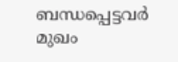ബന്ധപ്പെട്ടവർ മുഖം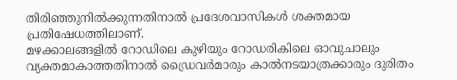തിരിഞ്ഞുനിൽക്കുന്നതിനാൽ പ്രദേശവാസികൾ ശക്തമായ പ്രതിഷേധത്തിലാണ്.
മഴക്കാലങ്ങളിൽ റോഡിലെ കുഴിയും റോഡരികിലെ ഓവുചാലും വ്യക്തമാകാത്തതിനാൽ ഡ്രൈവർമാരും കാൽനടയാത്രക്കാരും ദുരിതം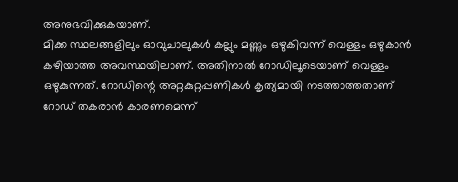അനുഭവിക്കുകയാണ്.
മിക്ക സ്ഥലങ്ങളിലും ഓവുചാലുകൾ കല്ലും മണ്ണും ഒഴുകിവന്ന് വെള്ളം ഒഴുകാൻ കഴിയാത്ത അവസ്ഥയിലാണ്. അതിനാൽ റോഡിലൂടെയാണ് വെള്ളം ഒഴുകുന്നത്. റോഡിന്റെ അറ്റകുറ്റപ്പണികൾ കൃത്യമായി നടത്താത്തതാണ് റോഡ് തകരാൻ കാരണമെന്ന്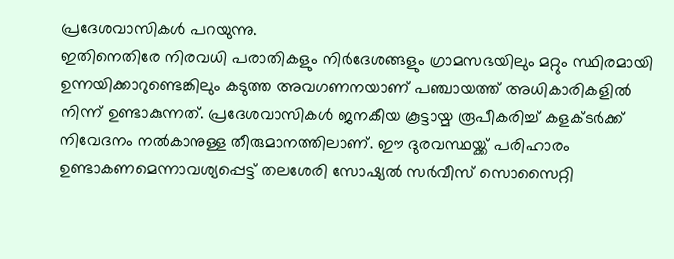പ്രദേശവാസികൾ പറയുന്നു.
ഇതിനെതിരേ നിരവധി പരാതികളും നിർദേശങ്ങളും ഗ്രാമസഭയിലും മറ്റും സ്ഥിരമായി ഉന്നയിക്കാറുണ്ടെങ്കിലും കടുത്ത അവഗണനയാണ് പഞ്ചായത്ത് അധികാരികളിൽ നിന്ന് ഉണ്ടാകുന്നത്. പ്രദേശവാസികൾ ജനകീയ കൂട്ടായ്മ രൂപീകരിച്ച് കളക്ടർക്ക് നിവേദനം നൽകാനുള്ള തീരുമാനത്തിലാണ്. ഈ ദുരവസ്ഥയ്ക്ക് പരിഹാരം ഉണ്ടാകണമെന്നാവശ്യപ്പെട്ട് തലശേരി സോഷ്യൽ സർവീസ് സൊസൈറ്റി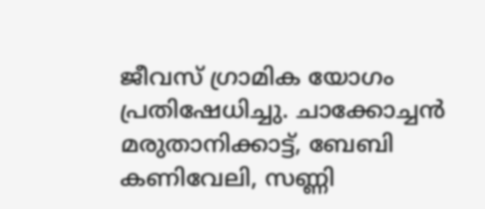ജീവസ് ഗ്രാമിക യോഗം പ്രതിഷേധിച്ചു. ചാക്കോച്ചൻ മരുതാനിക്കാട്ട്, ബേബി കണിവേലി, സണ്ണി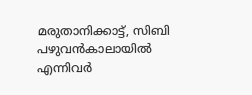മരുതാനിക്കാട്ട്, സിബി പഴുവൻകാലായിൽ എന്നിവർ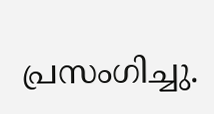പ്രസംഗിച്ചു.